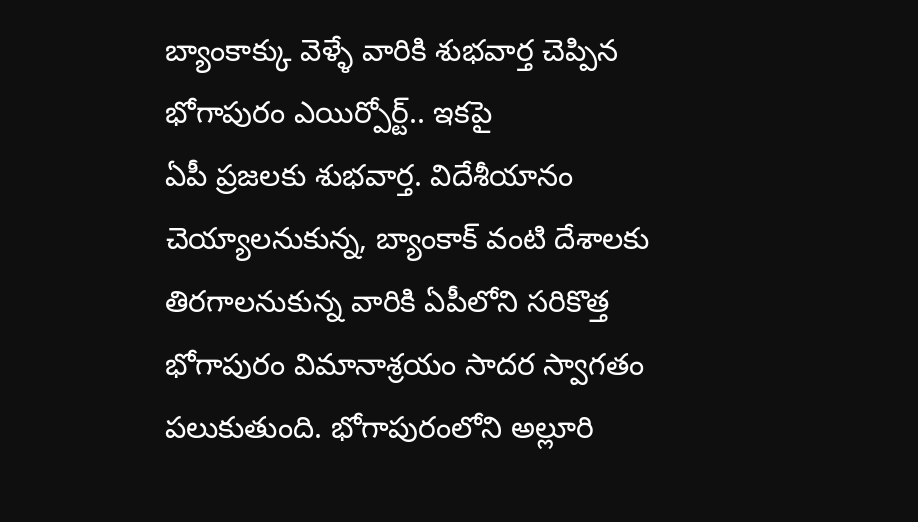బ్యాంకాక్కు వెళ్ళే వారికి శుభవార్త చెప్పిన భోగాపురం ఎయిర్పోర్ట్.. ఇకపై
ఏపీ ప్రజలకు శుభవార్త. విదేశీయానం చెయ్యాలనుకున్న, బ్యాంకాక్ వంటి దేశాలకు తిరగాలనుకున్న వారికి ఏపీలోని సరికొత్త భోగాపురం విమానాశ్రయం సాదర స్వాగతం పలుకుతుంది. భోగాపురంలోని అల్లూరి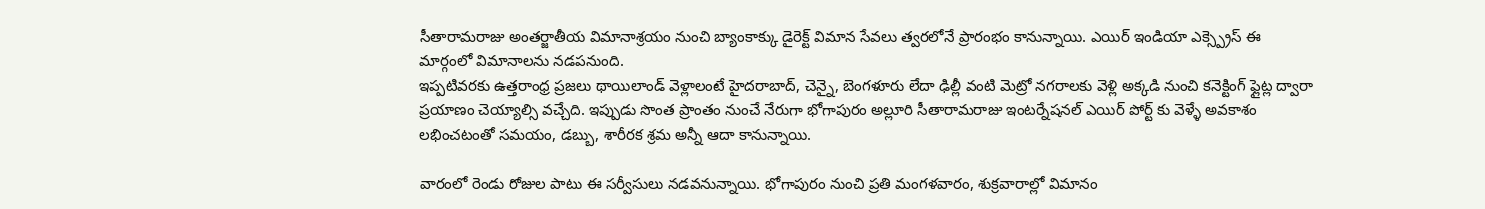సీతారామరాజు అంతర్జాతీయ విమానాశ్రయం నుంచి బ్యాంకాక్కు డైరెక్ట్ విమాన సేవలు త్వరలోనే ప్రారంభం కానున్నాయి. ఎయిర్ ఇండియా ఎక్స్ప్రెస్ ఈ మార్గంలో విమానాలను నడపనుంది.
ఇప్పటివరకు ఉత్తరాంధ్ర ప్రజలు థాయిలాండ్ వెళ్లాలంటే హైదరాబాద్, చెన్నై, బెంగళూరు లేదా ఢిల్లీ వంటి మెట్రో నగరాలకు వెళ్లి అక్కడి నుంచి కనెక్టింగ్ ఫ్లైట్ల ద్వారా ప్రయాణం చెయ్యాల్సి వచ్చేది. ఇప్పుడు సొంత ప్రాంతం నుంచే నేరుగా భోగాపురం అల్లూరి సీతారామరాజు ఇంటర్నేషనల్ ఎయిర్ పోర్ట్ కు వెళ్ళే అవకాశం లభించటంతో సమయం, డబ్బు, శారీరక శ్రమ అన్నీ ఆదా కానున్నాయి.

వారంలో రెండు రోజుల పాటు ఈ సర్వీసులు నడవనున్నాయి. భోగాపురం నుంచి ప్రతి మంగళవారం, శుక్రవారాల్లో విమానం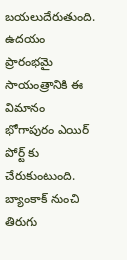బయలుదేరుతుంది. ఉదయం ప్రారంభమై సాయంత్రానికి ఈ విమానం భోగాపురం ఎయిర్ పోర్ట్ కు చేరుకుంటుంది. బ్యాంకాక్ నుంచి తిరుగు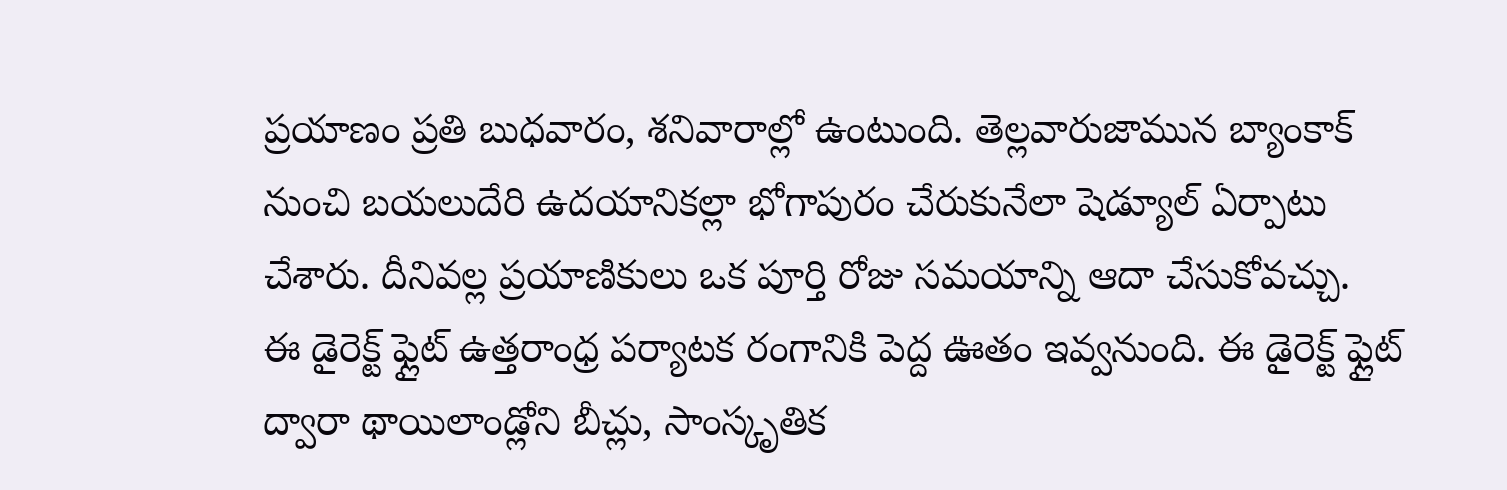ప్రయాణం ప్రతి బుధవారం, శనివారాల్లో ఉంటుంది. తెల్లవారుజామున బ్యాంకాక్ నుంచి బయలుదేరి ఉదయానికల్లా భోగాపురం చేరుకునేలా షెడ్యూల్ ఏర్పాటు చేశారు. దీనివల్ల ప్రయాణికులు ఒక పూర్తి రోజు సమయాన్ని ఆదా చేసుకోవచ్చు.
ఈ డైరెక్ట్ ఫ్లైట్ ఉత్తరాంధ్ర పర్యాటక రంగానికి పెద్ద ఊతం ఇవ్వనుంది. ఈ డైరెక్ట్ ఫ్లైట్ ద్వారా థాయిలాండ్లోని బీచ్లు, సాంస్కృతిక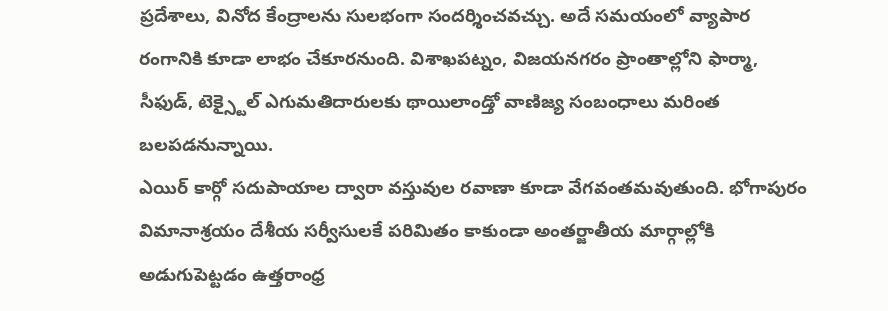ప్రదేశాలు, వినోద కేంద్రాలను సులభంగా సందర్శించవచ్చు. అదే సమయంలో వ్యాపార రంగానికి కూడా లాభం చేకూరనుంది. విశాఖపట్నం, విజయనగరం ప్రాంతాల్లోని ఫార్మా, సీఫుడ్, టెక్స్టైల్ ఎగుమతిదారులకు థాయిలాండ్తో వాణిజ్య సంబంధాలు మరింత బలపడనున్నాయి.
ఎయిర్ కార్గో సదుపాయాల ద్వారా వస్తువుల రవాణా కూడా వేగవంతమవుతుంది. భోగాపురం విమానాశ్రయం దేశీయ సర్వీసులకే పరిమితం కాకుండా అంతర్జాతీయ మార్గాల్లోకి అడుగుపెట్టడం ఉత్తరాంధ్ర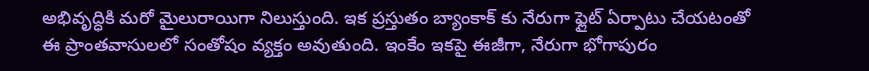అభివృద్ధికి మరో మైలురాయిగా నిలుస్తుంది. ఇక ప్రస్తుతం బ్యాంకాక్ కు నేరుగా ఫ్లైట్ ఏర్పాటు చేయటంతో ఈ ప్రాంతవాసులలో సంతోషం వ్యక్తం అవుతుంది. ఇంకేం ఇకపై ఈజీగా, నేరుగా భోగాపురం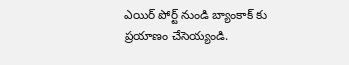ఎయిర్ పోర్ట్ నుండి బ్యాంకాక్ కు ప్రయాణం చేసెయ్యండి.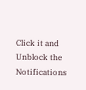Click it and Unblock the Notifications